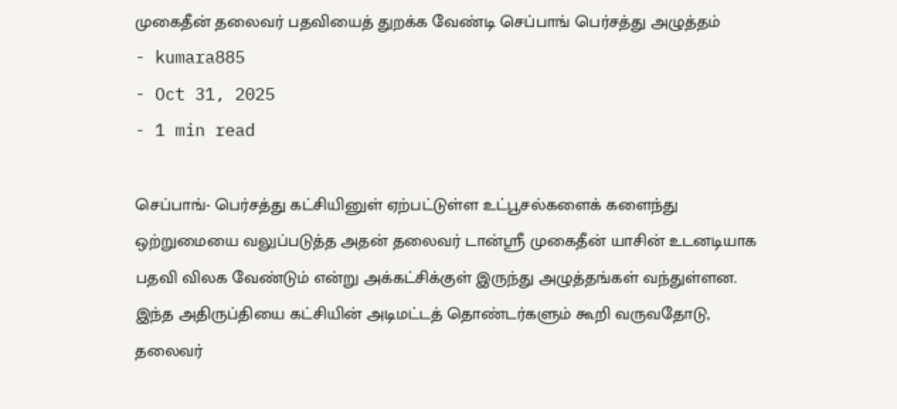முகைதீன் தலைவர் பதவியைத் துறக்க வேண்டி செப்பாங் பெர்சத்து அழுத்தம்
- kumara885
- Oct 31, 2025
- 1 min read

செப்பாங்- பெர்சத்து கட்சியினுள் ஏற்பட்டுள்ள உட்பூசல்களைக் களைந்து ஒற்றுமையை வலுப்படுத்த அதன் தலைவர் டான்ஶ்ரீ முகைதீன் யாசின் உடனடியாக பதவி விலக வேண்டும் என்று அக்கட்சிக்குள் இருந்து அழுத்தங்கள் வந்துள்ளன.
இந்த அதிருப்தியை கட்சியின் அடிமட்டத் தொண்டர்களும் கூறி வருவதோடு, தலைவர்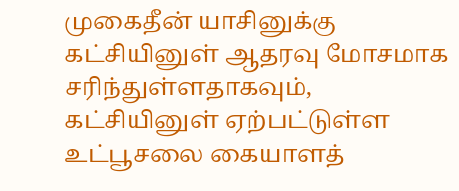முகைதீன் யாசினுக்கு கட்சியினுள் ஆதரவு மோசமாக சரிந்துள்ளதாகவும், கட்சியினுள் ஏற்பட்டுள்ள உட்பூசலை கையாளத்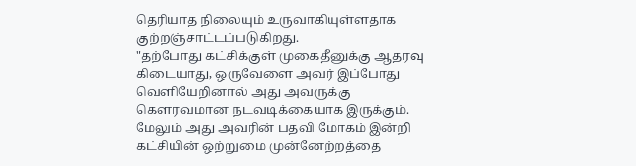தெரியாத நிலையும் உருவாகியுள்ளதாக குற்றஞ்சாட்டப்படுகிறது.
"தற்போது கட்சிக்குள் முகைதீனுக்கு ஆதரவு கிடையாது, ஒருவேளை அவர் இப்போது வெளியேறினால் அது அவருக்கு கௌரவமான நடவடிக்கையாக இருக்கும்.
மேலும் அது அவரின் பதவி மோகம் இன்றி கட்சியின் ஒற்றுமை முன்னேற்றத்தை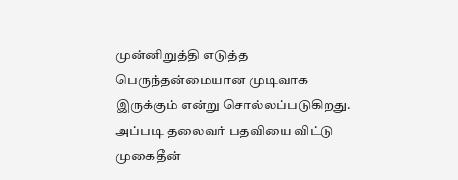முன்னிறுத்தி எடுத்த பெருந்தன்மையான முடிவாக இருக்கும் என்று சொல்லப்படுகிறது.
அப்படி தலைவர் பதவியை விட்டு முகைதீன்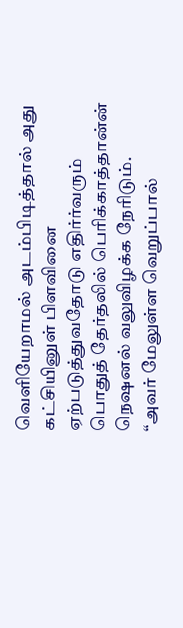வெளியேறாமல் அடம்பிடித்தால் அது கட்சியினுள் பிளவினை ஏற்படுத்துவதோடு எதிர்ர்வரும் பொதுத் தேர்தலில் பெரிக்காத்தான்ன் நெஷனல் வலுவிழக்க நேரிடும்.
“அவர் மேலுள்ள வெறுப்பால்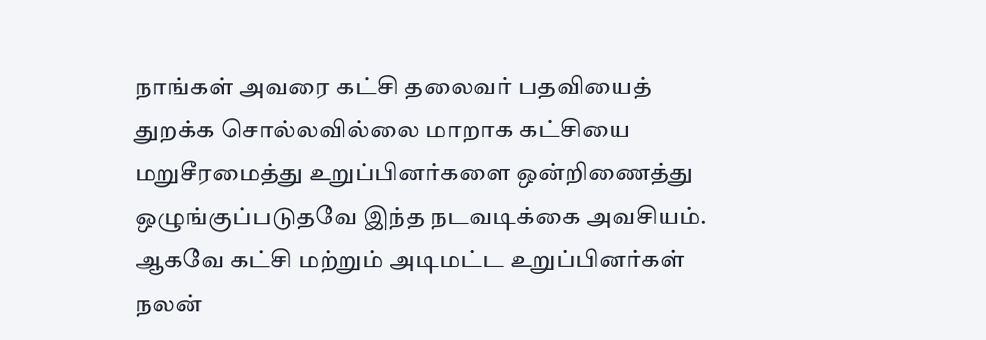நாங்கள் அவரை கட்சி தலைவர் பதவியைத் துறக்க சொல்லவில்லை மாறாக கட்சியை மறுசீரமைத்து உறுப்பினர்களை ஒன்றிணைத்து ஒழுங்குப்படுதவே இந்த நடவடிக்கை அவசியம்.
ஆகவே கட்சி மற்றும் அடிமட்ட உறுப்பினர்கள் நலன்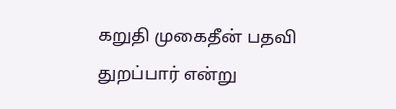கறுதி முகைதீன் பதவி துறப்பார் என்று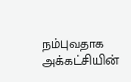நம்புவதாக அக்கட்சியின்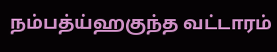நம்பத்ய்ஹகுந்த வட்டாரம்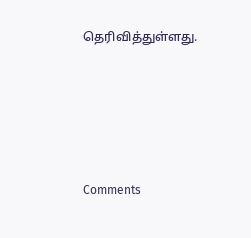தெரிவித்துள்ளது.





Comments